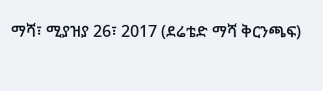ማሻ፣ ሚያዝያ 26፣ 2017 (ደሬቴድ ማሻ ቅርንጫፍ)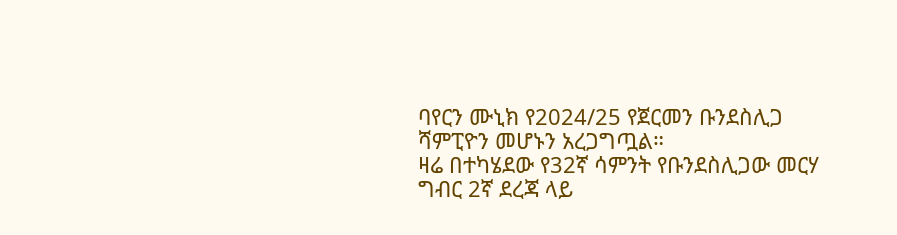ባየርን ሙኒክ የ2024/25 የጀርመን ቡንደስሊጋ ሻምፒዮን መሆኑን አረጋግጧል።
ዛሬ በተካሄደው የ32ኛ ሳምንት የቡንደስሊጋው መርሃ ግብር 2ኛ ደረጃ ላይ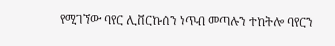የሚገኘው ባየር ሊቨርኩሰን ነጥብ መጣሉን ተከትሎ ባየርን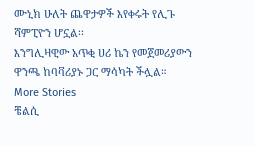ሙኒክ ሁለት ጨዋታዎች እየቀሩት የሊጉ ሻምፒዮን ሆኗል፡፡
እንግሊዛዊው አጥቂ ሀሪ ኬን የመጀመሪያውን ዋንጫ ከባቫሪያኑ ጋር ማሳካት ችሏል።
More Stories
ቼልሲ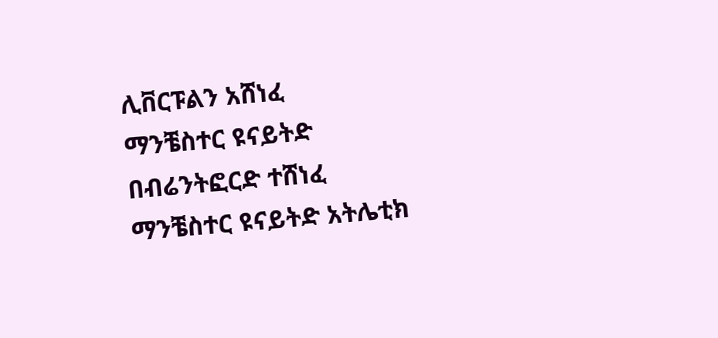ሊቨርፑልን አሸነፈ
ማንቼስተር ዩናይትድ በብሬንትፎርድ ተሸነፈ
ማንቼስተር ዩናይትድ አትሌቲክ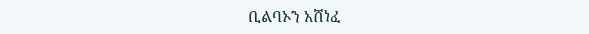ቢልባኦን አሸነፈ